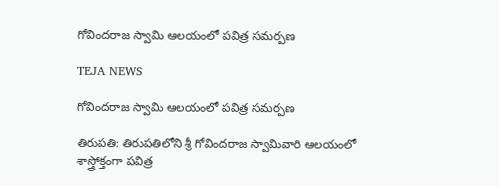గోవిందరాజ స్వామి ఆలయంలో పవిత్ర సమర్పణ

TEJA NEWS

గోవిందరాజ స్వామి ఆలయంలో పవిత్ర సమర్పణ

తిరుపతి: తిరుపతిలోని శ్రీ గోవిందరాజ స్వామివారి ఆలయంలో శాస్త్రోక్తంగా పవిత్ర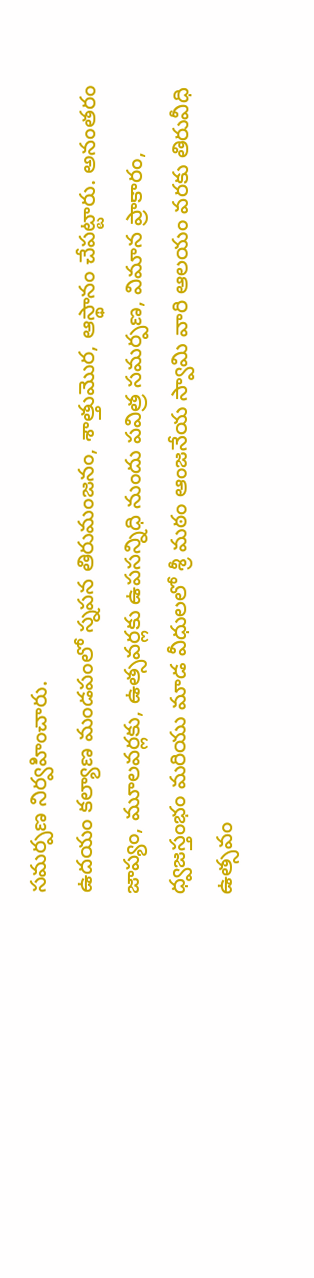సమర్పణ నిర్వహించారు.
ఉదయం కల్యాణ మండపంలో స్నపన తిరుమంజనం, శాత్తుమొర, ఆస్థానం చేపట్టారు. అనంతరం జాప్యం, మూలవర్లకు, ఉత్సవర్లకు ఉపసన్నిధి నుందు పవిత్ర సమర్పణ, విమాన ప్రాకారం, ధ్వజస్తంభం మరియు మాడ వీధులలో శ్రీ మఠం ఆంజనేయ స్వామి వారి ఆలయం వరకు తిరువీధి ఉత్సవం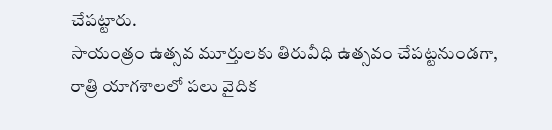చేపట్టారు.
సాయంత్రం ఉత్సవ మూర్తులకు తిరువీధి ఉత్సవం చేపట్టనుండగా,
రాత్రి యాగశాలలో పలు వైదిక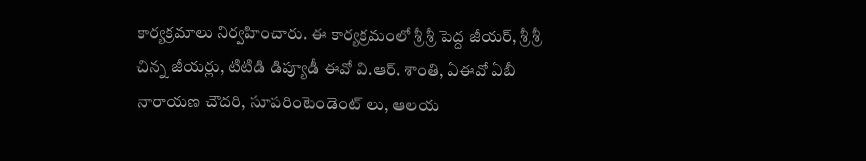కార్యక్రమాలు నిర్వహించారు. ఈ కార్యక్రమంలో శ్రీ శ్రీ పెద్ద జీయర్, శ్రీ శ్రీ చిన్న జీయర్లు, టిటిడి డిప్యూడీ ఈవో వి.ఆర్. శాంతి, ఏఈవో ఏబీ నారాయణ చౌదరి, సూపరింటెండెంట్ లు, ఆలయ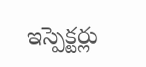ఇస్పెక్టర్లు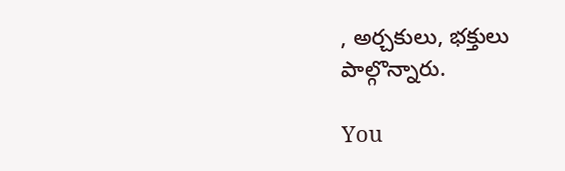, అర్చకులు, భక్తులు పాల్గొన్నారు.

You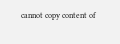cannot copy content of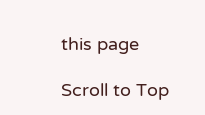this page

Scroll to Top